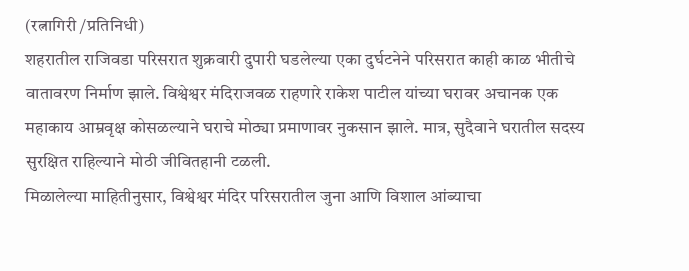(रत्नागिरी /प्रतिनिधी)
शहरातील राजिवडा परिसरात शुक्रवारी दुपारी घडलेल्या एका दुर्घटनेने परिसरात काही काळ भीतीचे वातावरण निर्माण झाले. विश्वेश्वर मंदिराजवळ राहणारे राकेश पाटील यांच्या घरावर अचानक एक महाकाय आम्रवृक्ष कोसळल्याने घराचे मोठ्या प्रमाणावर नुकसान झाले. मात्र, सुदैवाने घरातील सदस्य सुरक्षित राहिल्याने मोठी जीवितहानी टळली.
मिळालेल्या माहितीनुसार, विश्वेश्वर मंदिर परिसरातील जुना आणि विशाल आंब्याचा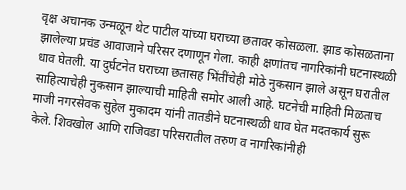वृक्ष अचानक उन्मळून थेट पाटील यांच्या घराच्या छतावर कोसळला. झाड कोसळताना झालेल्या प्रचंड आवाजाने परिसर दणाणून गेला. काही क्षणांतच नागरिकांनी घटनास्थळी धाव घेतली. या दुर्घटनेत घराच्या छतासह भिंतींचेही मोठे नुकसान झाले असून घरातील साहित्याचेही नुकसान झाल्याची माहिती समोर आली आहे. घटनेची माहिती मिळताच माजी नगरसेवक सुहेल मुकादम यांनी तातडीने घटनास्थळी धाव घेत मदतकार्य सुरू केले. शिवखोल आणि राजिवडा परिसरातील तरुण व नागरिकांनीही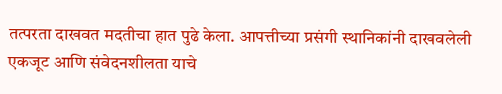तत्परता दाखवत मदतीचा हात पुढे केला. आपत्तीच्या प्रसंगी स्थानिकांनी दाखवलेली एकजूट आणि संवेदनशीलता याचे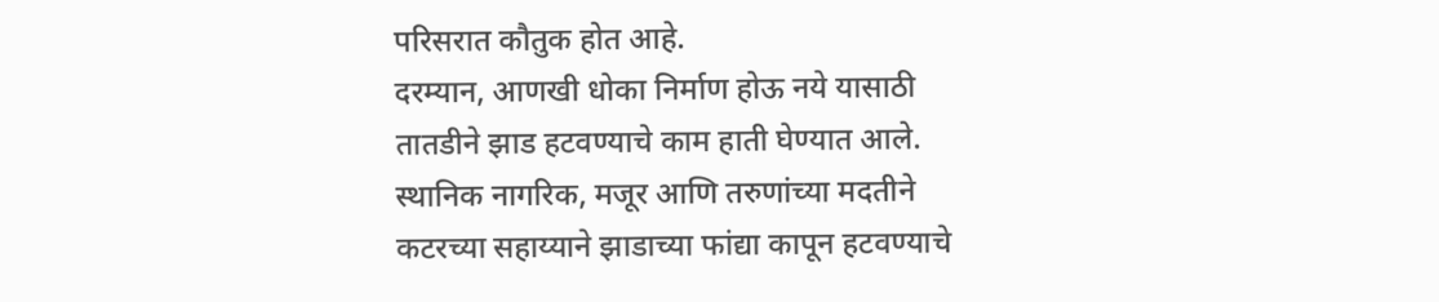परिसरात कौतुक होत आहे.
दरम्यान, आणखी धोका निर्माण होऊ नये यासाठी तातडीने झाड हटवण्याचे काम हाती घेण्यात आले. स्थानिक नागरिक, मजूर आणि तरुणांच्या मदतीने कटरच्या सहाय्याने झाडाच्या फांद्या कापून हटवण्याचे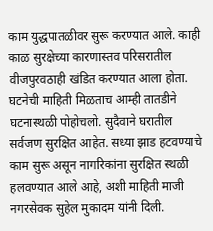काम युद्धपातळीवर सुरू करण्यात आले. काही काळ सुरक्षेच्या कारणास्तव परिसरातील वीजपुरवठाही खंडित करण्यात आला होता. घटनेची माहिती मिळताच आम्ही तातडीने घटनास्थळी पोहोचलो. सुदैवाने घरातील सर्वजण सुरक्षित आहेत. सध्या झाड हटवण्याचे काम सुरू असून नागरिकांना सुरक्षित स्थळी हलवण्यात आले आहे, अशी माहिती माजी नगरसेवक सुहेल मुकादम यांनी दिली.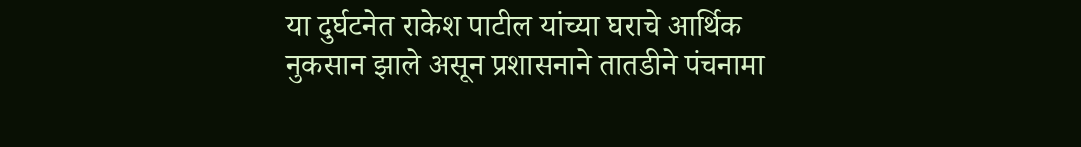या दुर्घटनेत राकेश पाटील यांच्या घराचे आर्थिक नुकसान झाले असून प्रशासनाने तातडीने पंचनामा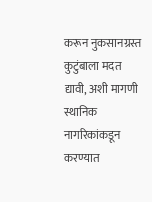करून नुकसानग्रस्त कुटुंबाला मदत द्यावी, अशी मागणी स्थानिक नागरिकांकडून करण्यात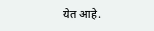येत आहे.